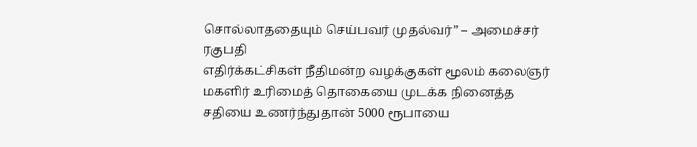சொல்லாததையும் செய்பவர் முதல்வர்” – அமைச்சர் ரகுபதி
எதிர்க்கட்சிகள் நீதிமன்ற வழக்குகள் மூலம் கலைஞர் மகளிர் உரிமைத் தொகையை முடக்க நினைத்த சதியை உணர்ந்துதான் 5000 ரூபாயை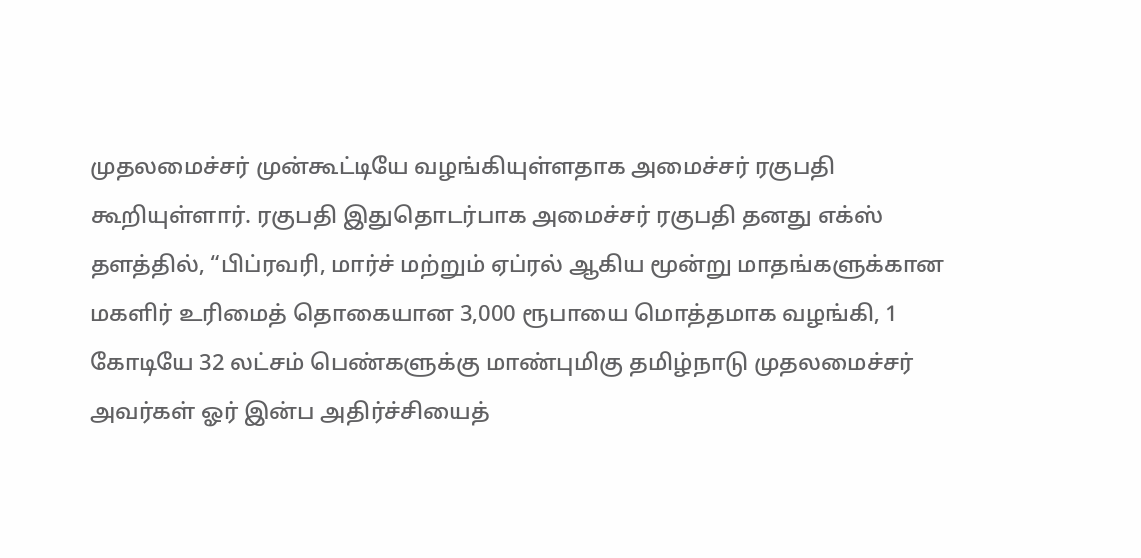முதலமைச்சர் முன்கூட்டியே வழங்கியுள்ளதாக அமைச்சர் ரகுபதி கூறியுள்ளார். ரகுபதி இதுதொடர்பாக அமைச்சர் ரகுபதி தனது எக்ஸ் தளத்தில், “பிப்ரவரி, மார்ச் மற்றும் ஏப்ரல் ஆகிய மூன்று மாதங்களுக்கான மகளிர் உரிமைத் தொகையான 3,000 ரூபாயை மொத்தமாக வழங்கி, 1 கோடியே 32 லட்சம் பெண்களுக்கு மாண்புமிகு தமிழ்நாடு முதலமைச்சர் அவர்கள் ஓர் இன்ப அதிர்ச்சியைத்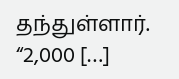தந்துள்ளார். “2,000 […]